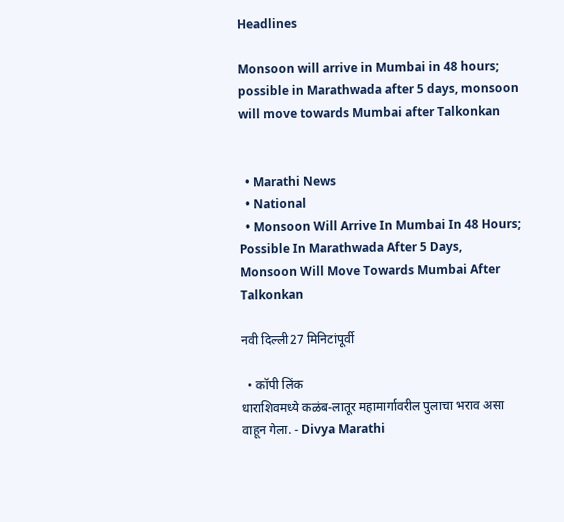Headlines

Monsoon will arrive in Mumbai in 48 hours; possible in Marathwada after 5 days, monsoon will move towards Mumbai after Talkonkan


  • Marathi News
  • National
  • Monsoon Will Arrive In Mumbai In 48 Hours; Possible In Marathwada After 5 Days, Monsoon Will Move Towards Mumbai After Talkonkan

नवी दिल्ली27 मिनिटांपूर्वी

  • कॉपी लिंक
धाराशिवमध्ये कळंब-लातूर महामार्गावरील पुलाचा भराव असा वाहून गेला. - Divya Marathi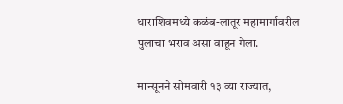धाराशिवमध्ये कळंब-लातूर महामार्गावरील पुलाचा भराव असा वाहून गेला.

मान्सूनने सोमवारी १३ व्या राज्यात,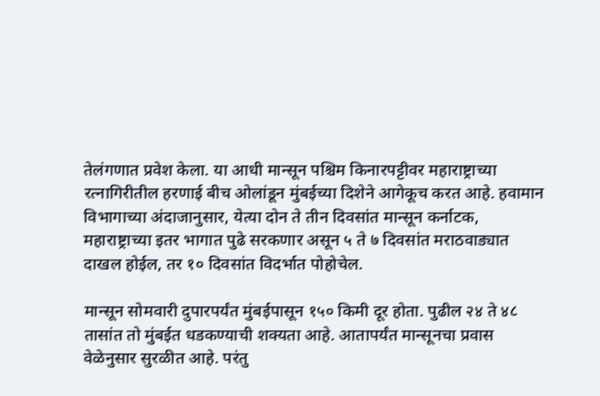तेलंगणात प्रवेश केला. या आधी मान्सून पश्चिम किनारपट्टीवर महाराष्ट्राच्या रत्नागिरीतील हरणाई बीच ओलांडून मुंबईच्या दिशेने आगेकूच करत आहे. हवामान विभागाच्या अंदाजानुसार, येत्या दोन ते तीन दिवसांत मान्सून कर्नाटक, महाराष्ट्राच्या इतर भागात पुढे सरकणार असून ५ ते ७ दिवसांत मराठवाड्यात दाखल होईल, तर १० दिवसांत विदर्भात पोहोचेल.

मान्सून सोमवारी दुपारपर्यंत मुंबईपासून १५० किमी दूर होता. पुढील २४ ते ४८ तासांत तो मुंबईत धडकण्याची शक्यता आहे. आतापर्यंत मान्सूनचा प्रवास वेळेनुसार सुरळीत आहे. परंतु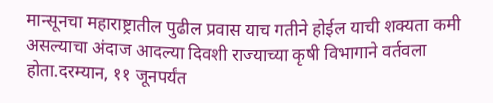मान्सूनचा महाराष्ट्रातील पुढील प्रवास याच गतीने होईल याची शक्यता कमी असल्याचा अंदाज आदल्या दिवशी राज्याच्या कृषी विभागाने वर्तवला होता.दरम्यान, ११ जूनपर्यंत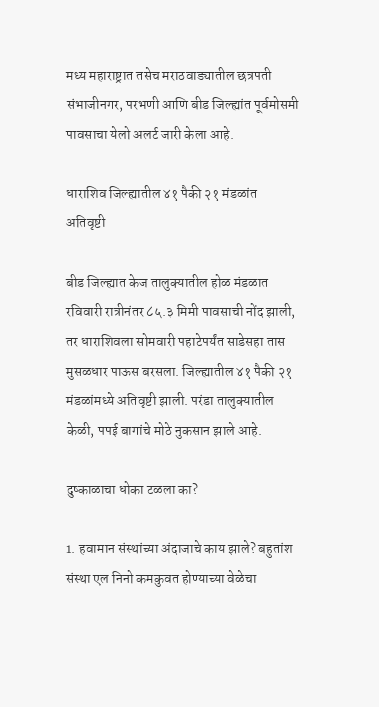मध्य महाराष्ट्रात तसेच मराठवाड्यातील छत्रपती संभाजीनगर, परभणी आणि बीड जिल्ह्यांत पूर्वमोसमी पावसाचा येलो अलर्ट जारी केला आहे.

धाराशिव जिल्ह्यातील ४१ पैकी २१ मंडळांत अतिवृष्टी

बीड जिल्ह्यात केज तालुक्यातील होळ मंडळात रविवारी रात्रीनंतर ८५.३ मिमी पावसाची नोंद झाली, तर धाराशिवला सोमवारी पहाटेपर्यंत साडेसहा तास मुसळधार पाऊस बरसला. जिल्ह्यातील ४१ पैकी २१ मंडळांमध्ये अतिवृष्टी झाली. परंडा तालुक्यातील केळी, पपई बागांचे मोठे नुकसान झाले आहे.

दुष्काळाचा धोका टळला का?

1. हवामान संस्थांच्या अंदाजाचे काय झाले? बहुतांश संस्था एल निनो कमकुवत होण्याच्या वेळेचा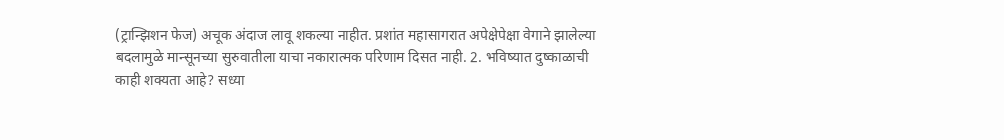(ट्रान्झिशन फेज) अचूक अंदाज लावू शकल्या नाहीत. प्रशांत महासागरात अपेक्षेपेक्षा वेगाने झालेल्या बदलामुळे मान्सूनच्या सुरुवातीला याचा नकारात्मक परिणाम दिसत नाही. 2. भविष्यात दुष्काळाची काही शक्यता आहे? सध्या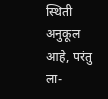स्थिती अनुकूल आहे, परंतु ला-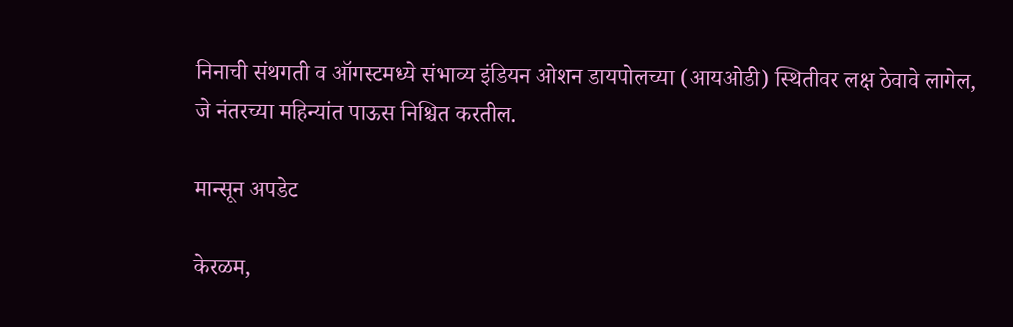निनाची संथगती व ऑगस्टमध्ये संभाव्य इंडियन ओशन डायपोलच्या (आयओडी) स्थितीवर लक्ष ठेवावे लागेल, जे नंतरच्या महिन्यांत पाऊस निश्चित करतील.

मान्सून अपडेट

केरळम,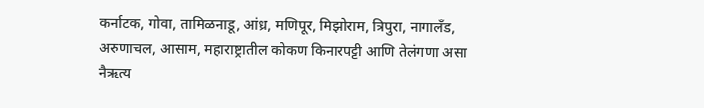कर्नाटक, गोवा, तामिळनाडू, आंध्र, मणिपूर, मिझोराम, त्रिपुरा, नागालँड, अरुणाचल, आसाम, महाराष्ट्रातील कोकण किनारपट्टी आणि तेलंगणा असा नैऋत्य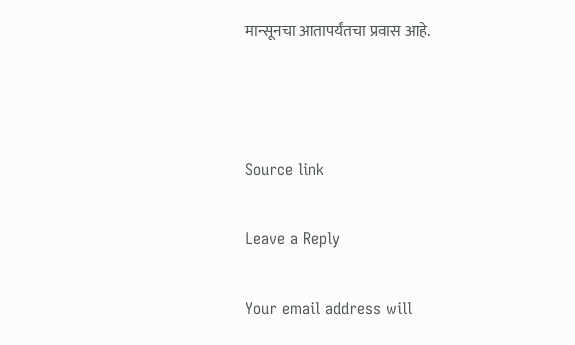मान्सूनचा आतापर्यंतचा प्रवास आहे.



Source link

Leave a Reply

Your email address will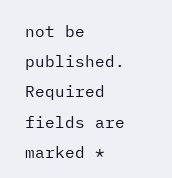not be published. Required fields are marked *